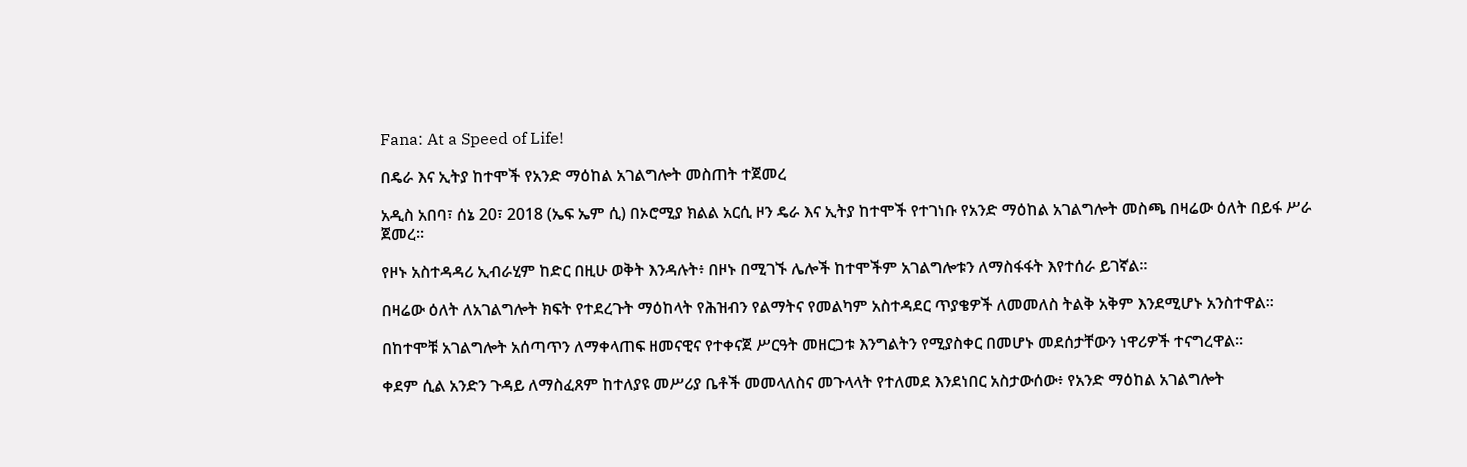Fana: At a Speed of Life!

በዴራ እና ኢትያ ከተሞች የአንድ ማዕከል አገልግሎት መስጠት ተጀመረ

አዲስ አበባ፣ ሰኔ 20፣ 2018 (ኤፍ ኤም ሲ) በኦሮሚያ ክልል አርሲ ዞን ዴራ እና ኢትያ ከተሞች የተገነቡ የአንድ ማዕከል አገልግሎት መስጫ በዛሬው ዕለት በይፋ ሥራ ጀመረ።

የዞኑ አስተዳዳሪ ኢብራሂም ከድር በዚሁ ወቅት እንዳሉት፥ በዞኑ በሚገኙ ሌሎች ከተሞችም አገልግሎቱን ለማስፋፋት እየተሰራ ይገኛል፡፡

በዛሬው ዕለት ለአገልግሎት ክፍት የተደረጉት ማዕከላት የሕዝብን የልማትና የመልካም አስተዳደር ጥያቄዎች ለመመለስ ትልቅ አቅም እንደሚሆኑ አንስተዋል።

በከተሞቹ አገልግሎት አሰጣጥን ለማቀላጠፍ ዘመናዊና የተቀናጀ ሥርዓት መዘርጋቱ እንግልትን የሚያስቀር በመሆኑ መደሰታቸውን ነዋሪዎች ተናግረዋል።

ቀደም ሲል አንድን ጉዳይ ለማስፈጸም ከተለያዩ መሥሪያ ቤቶች መመላለስና መጉላላት የተለመደ እንደነበር አስታውሰው፥ የአንድ ማዕከል አገልግሎት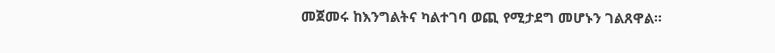መጀመሩ ከእንግልትና ካልተገባ ወጪ የሚታደግ መሆኑን ገልጸዋል።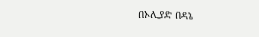በኦሊያድ በዳኔ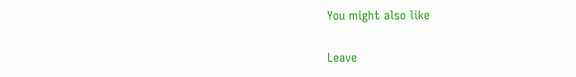You might also like

Leave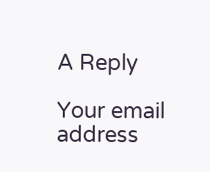A Reply

Your email address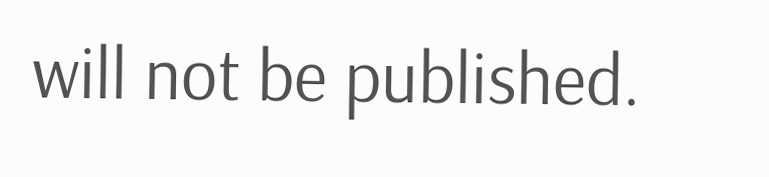will not be published.